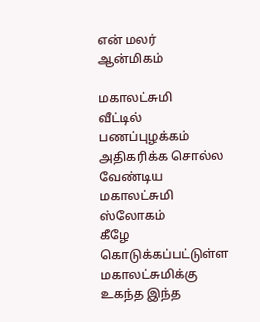என் மலர்
ஆன்மிகம்

மகாலட்சுமி
வீட்டில் பணப்புழக்கம் அதிகரிக்க சொல்ல வேண்டிய மகாலட்சுமி ஸ்லோகம்
கீழே கொடுக்கப்பட்டுள்ள மகாலட்சுமிக்கு உகந்த இந்த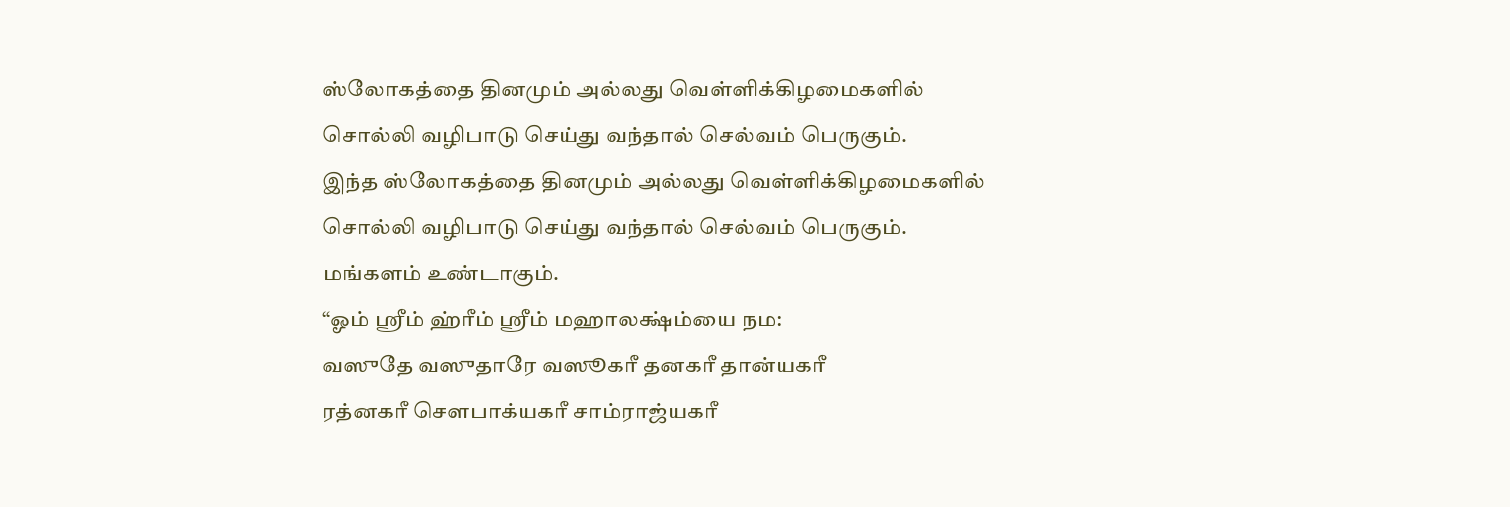ஸ்லோகத்தை தினமும் அல்லது வெள்ளிக்கிழமைகளில் சொல்லி வழிபாடு செய்து வந்தால் செல்வம் பெருகும்.
இந்த ஸ்லோகத்தை தினமும் அல்லது வெள்ளிக்கிழமைகளில் சொல்லி வழிபாடு செய்து வந்தால் செல்வம் பெருகும். மங்களம் உண்டாகும்.
“ஓம் ஸ்ரீம் ஹ்ரீம் ஸ்ரீம் மஹாலக்ஷ்ம்யை நம:
வஸுதே வஸுதாரே வஸூகரீ தனகரீ தான்யகரீ
ரத்னகரீ சௌபாக்யகரீ சாம்ராஜ்யகரீ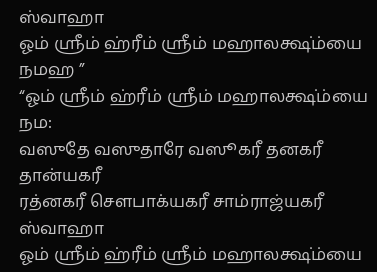ஸ்வாஹா
ஓம் ஸ்ரீம் ஹ்ரீம் ஸ்ரீம் மஹாலக்ஷ்ம்யை நமஹ ”
“ஓம் ஸ்ரீம் ஹ்ரீம் ஸ்ரீம் மஹாலக்ஷ்ம்யை நம:
வஸுதே வஸுதாரே வஸூகரீ தனகரீ தான்யகரீ
ரத்னகரீ சௌபாக்யகரீ சாம்ராஜ்யகரீ ஸ்வாஹா
ஓம் ஸ்ரீம் ஹ்ரீம் ஸ்ரீம் மஹாலக்ஷ்ம்யை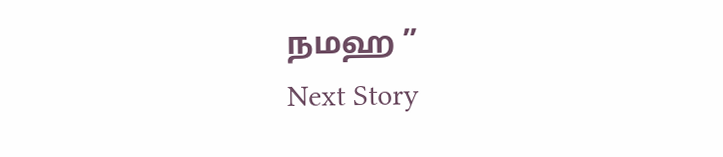நமஹ ”
Next Story